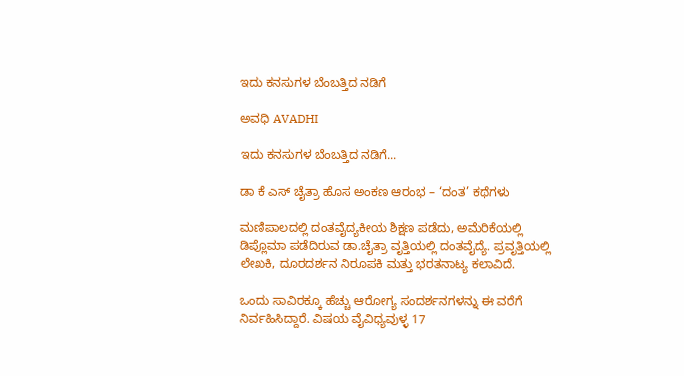ಇದು ಕನಸುಗಳ ಬೆಂಬತ್ತಿದ ನಡಿಗೆ‍

ಅವಧಿ AVADHI

ಇದು ಕನಸುಗಳ ಬೆಂಬತ್ತಿದ ನಡಿಗೆ...

ಡಾ ಕೆ ಎಸ್ ಚೈತ್ರಾ ಹೊಸ ಅಂಕಣ ಆರಂಭ – ‘ದಂತ’ ಕಥೆಗಳು

ಮಣಿಪಾಲದಲ್ಲಿ ದಂತವೈದ್ಯಕೀಯ ಶಿಕ್ಷಣ ಪಡೆದು, ಅಮೆರಿಕೆಯಲ್ಲಿ ಡಿಪ್ಲೊಮಾ ಪಡೆದಿರುವ ಡಾ.ಚೈತ್ರಾ ವೃತ್ತಿಯಲ್ಲಿ ದಂತವೈದ್ಯೆ. ಪ್ರವೃತ್ತಿಯಲ್ಲಿ ಲೇಖಕಿ, ದೂರದರ್ಶನ ನಿರೂಪಕಿ ಮತ್ತು ಭರತನಾಟ್ಯ ಕಲಾವಿದೆ.

ಒಂದು ಸಾವಿರಕ್ಕೂ ಹೆಚ್ಚು ಆರೋಗ್ಯ ಸಂದರ್ಶನಗಳನ್ನು ಈ ವರೆಗೆ ನಿರ್ವಹಿಸಿದ್ದಾರೆ. ವಿಷಯ ವೈವಿಧ್ಯವುಳ್ಳ 17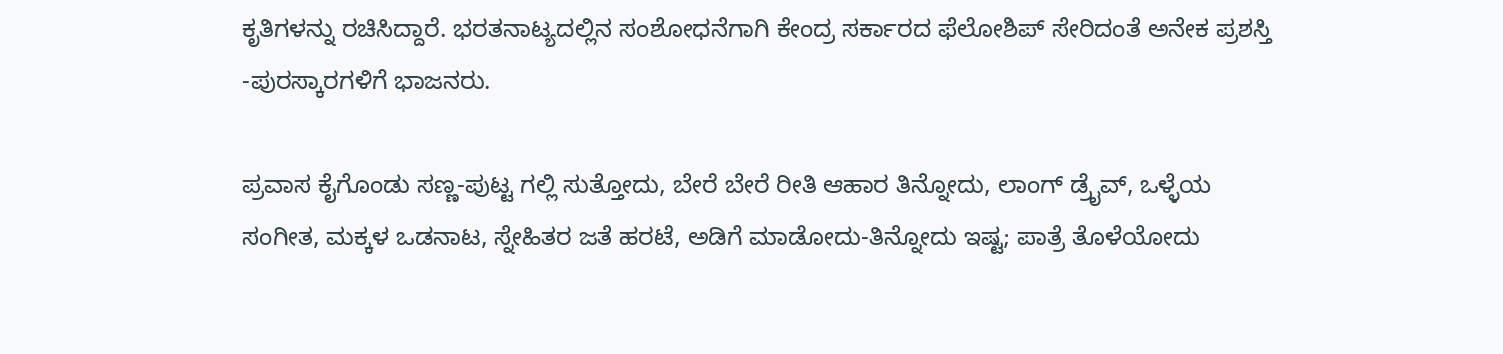ಕೃತಿಗಳನ್ನು ರಚಿಸಿದ್ದಾರೆ. ಭರತನಾಟ್ಯದಲ್ಲಿನ ಸಂಶೋಧನೆಗಾಗಿ ಕೇಂದ್ರ ಸರ್ಕಾರದ ಫೆಲೋಶಿಪ್ ಸೇರಿದಂತೆ ಅನೇಕ ಪ್ರಶಸ್ತಿ -ಪುರಸ್ಕಾರಗಳಿಗೆ ಭಾಜನರು.

ಪ್ರವಾಸ ಕೈಗೊಂಡು ಸಣ್ಣ-ಪುಟ್ಟ ಗಲ್ಲಿ ಸುತ್ತೋದು, ಬೇರೆ ಬೇರೆ ರೀತಿ ಆಹಾರ ತಿನ್ನೋದು, ಲಾಂಗ್ ಡ್ರೈವ್, ಒಳ್ಳೆಯ ಸಂಗೀತ, ಮಕ್ಕಳ ಒಡನಾಟ, ಸ್ನೇಹಿತರ ಜತೆ ಹರಟೆ, ಅಡಿಗೆ ಮಾಡೋದು-ತಿನ್ನೋದು ಇಷ್ಟ; ಪಾತ್ರೆ ತೊಳೆಯೋದು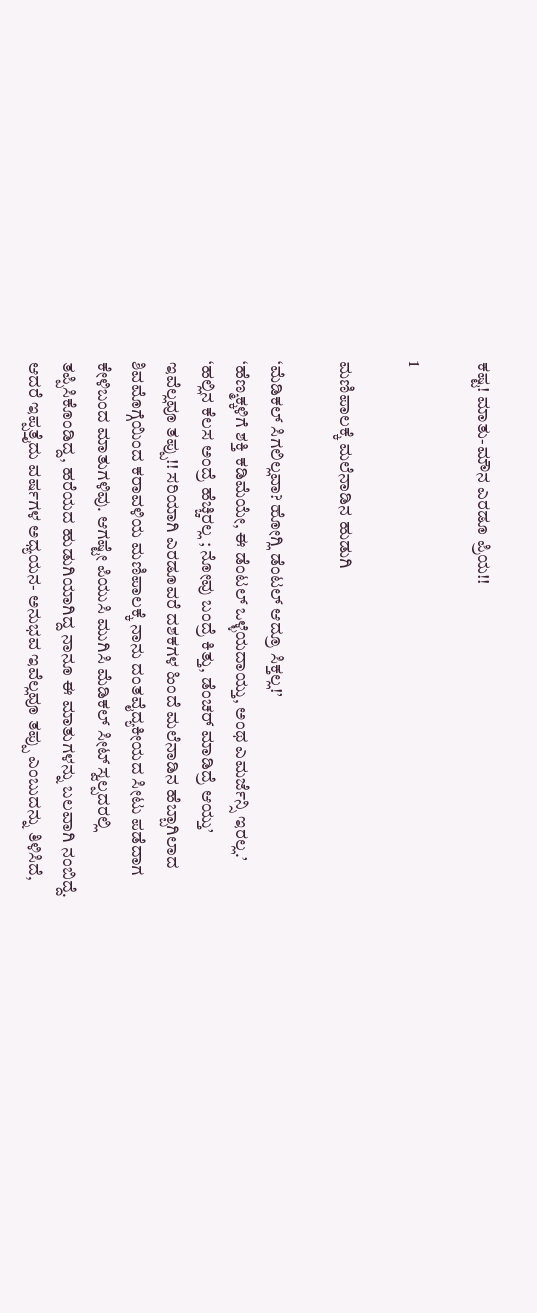ಕಷ್ಟ! ಮಾತು-ಮೌನ ಎರಡೂ ಪ್ರಿಯ!!

1

ಮಣಿಪಾಲಕ್ಕೆ ಮಲೆನಾಡಿನ ಹುಡುಗಿ

‘ಮೆಡಿಕಲ್ ಸಿಗಲಿಲ್ಲವಾ? ಹೋಗ್ಲಿ ಡೆಂಟಲ್ ಆದ್ರೂ ಸಿಕ್ತಲ್ಲ!’
‘ಹೆಣ್ಮಕ್ಕಳಿಗೆ ಶಕ್ತಿ ಕಡಿಮೆಯೇ, ಈ ಡೆಂಟಲ್ ಒಳ್ಳೆಯದಾಯ್ತು, ಅಂಥ ಎಮರ್ಜೆನ್ಸಿ ಇರಲ್ಲ.’
‘ಹಲ್ಲಿನ ಕೆಲಸ ಅಂದ್ರೆ ಹೆಚ್ಚಿರಲ್ಲ ; ನೋವು ಬಂದ್ರೆ ಕಿತ್ತು, ಡೆಂಚರ್ ಮಾಡಿದ್ರೆ ಆಯ್ತು’
ಇವೆಲ್ಲವೂ ತಪ್ಪು!! ಸರಿಯಾಗಿ ಎರಡೂವರೆ ದಶಕಗಳ ಹಿಂದೆ ಮಲೆನಾಡಿನ ಹೆಬ್ಬಾಗಿಲಾದ ಶಿವಮೊಗ್ಗೆಯಿಂದ ಕರಾವಳಿಯ ಮಣಿಪಾಲಕ್ಕೆ ನಾನು ದಂತವೈದ್ಯಕೀಯದ ಸೀಟು ಪಡೆದಾಗ ಕೇಳಿಬಂದ ಮಾತುಗಳಿವು. ಆಗಷ್ಟೇ ಪಿಯುಸಿ ಮುಗಿಸಿ ಮೆಡಿಕಲ್ ಸೀಟ್ ಸ್ವಲ್ಪದರಲ್ಲಿ ತಪ್ಪಿಸಿಕೊಂಡಿದ್ದ, ಹರೆಯದ ಹುಡುಗಿಯಾಗಿದ್ದ ನಾನೂ ಈ ಮಾತುಗಳನ್ನು ಬಲವಾಗಿ ನಂಬಿದ್ದೆ. ಆದರೆ ಇಪ್ಪತ್ತೈದು ವರ್ಷಗಳ ಅಧ್ಯಯನ- ಅನುಭವ ಇವೆಲ್ಲವೂ ತಪ್ಪು ಎಂಬುದನ್ನು ತಿಳಿಸಿದೆ,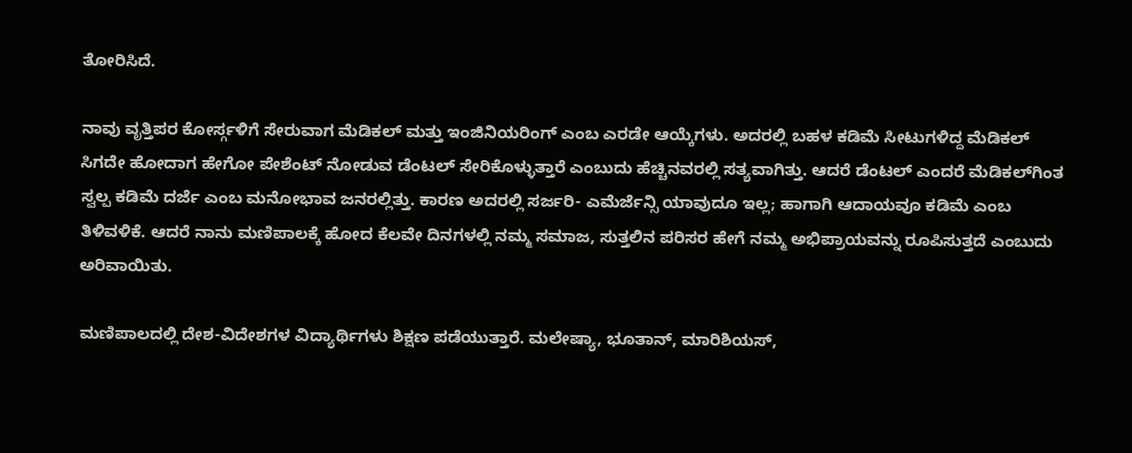ತೋರಿಸಿದೆ.

ನಾವು ವೃತ್ತಿಪರ ಕೋರ್ಸ್ಗಳಿಗೆ ಸೇರುವಾಗ ಮೆಡಿಕಲ್ ಮತ್ತು ಇಂಜಿನಿಯರಿಂಗ್ ಎಂಬ ಎರಡೇ ಆಯ್ಕೆಗಳು. ಅದರಲ್ಲಿ ಬಹಳ ಕಡಿಮೆ ಸೀಟುಗಳಿದ್ದ ಮೆಡಿಕಲ್ ಸಿಗದೇ ಹೋದಾಗ ಹೇಗೋ ಪೇಶೆಂಟ್ ನೋಡುವ ಡೆಂಟಲ್ ಸೇರಿಕೊಳ್ಳುತ್ತಾರೆ ಎಂಬುದು ಹೆಚ್ಚಿನವರಲ್ಲಿ ಸತ್ಯವಾಗಿತ್ತು. ಆದರೆ ಡೆಂಟಲ್ ಎಂದರೆ ಮೆಡಿಕಲ್‌ಗಿಂತ ಸ್ವಲ್ಪ ಕಡಿಮೆ ದರ್ಜೆ ಎಂಬ ಮನೋಭಾವ ಜನರಲ್ಲಿತ್ತು. ಕಾರಣ ಅದರಲ್ಲಿ ಸರ್ಜರಿ- ಎಮೆರ್ಜೆನ್ಸಿ ಯಾವುದೂ ಇಲ್ಲ; ಹಾಗಾಗಿ ಆದಾಯವೂ ಕಡಿಮೆ ಎಂಬ ತಿಳಿವಳಿಕೆ. ಆದರೆ ನಾನು ಮಣಿಪಾಲಕ್ಕೆ ಹೋದ ಕೆಲವೇ ದಿನಗಳಲ್ಲಿ ನಮ್ಮ ಸಮಾಜ, ಸುತ್ತಲಿನ ಪರಿಸರ ಹೇಗೆ ನಮ್ಮ ಅಭಿಪ್ರಾಯವನ್ನು ರೂಪಿಸುತ್ತದೆ ಎಂಬುದು ಅರಿವಾಯಿತು.

ಮಣಿಪಾಲದಲ್ಲಿ ದೇಶ-ವಿದೇಶಗಳ ವಿದ್ಯಾರ್ಥಿಗಳು ಶಿಕ್ಷಣ ಪಡೆಯುತ್ತಾರೆ. ಮಲೇಷ್ಯಾ, ಭೂತಾನ್, ಮಾರಿಶಿಯಸ್,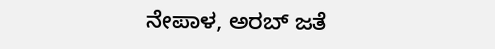ನೇಪಾಳ, ಅರಬ್ ಜತೆ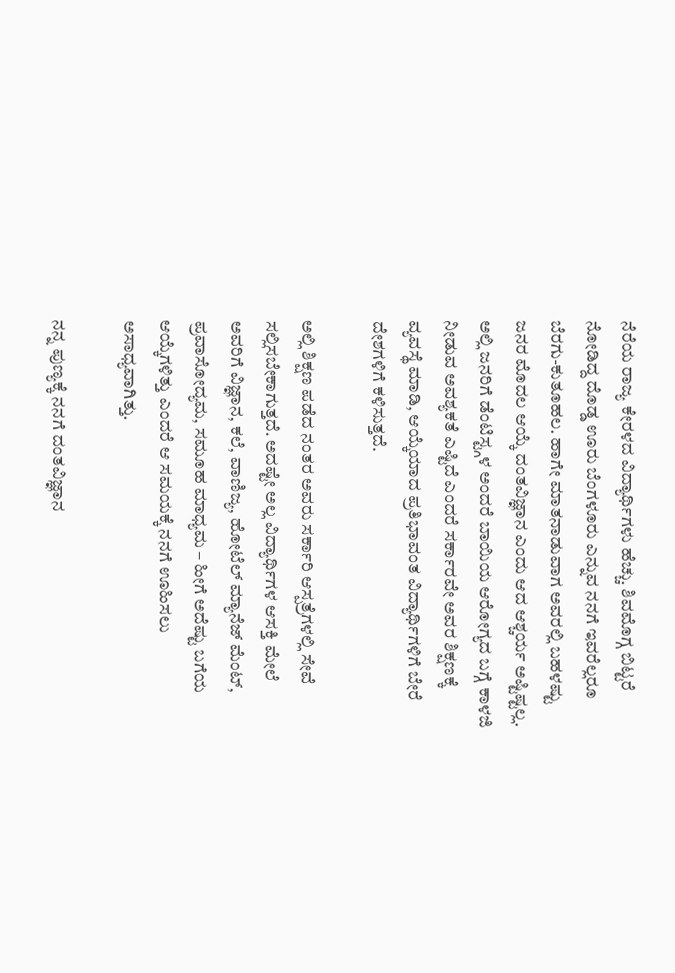ನೆರೆಯ ರಾಜ್ಯ ಕೇರಳದ ವಿದ್ಯಾರ್ಥಿಗಳು ಹೆಚ್ಚು. ಶಿವಮೊಗ್ಗ ಬಿಟ್ಟರೆ ನೋಡಿದ್ದ ದೊಡ್ಡ ಊರು ಬೆಂಗಳೂರು ಎನ್ನುವ ನನಗೆ ಇವರೆಲ್ಲರೂ ಬೆರಗು-ಕುತೂಹಲ. ಹಾಗೇ ಮಾತನಾಡುವಾಗ ಅವರಲ್ಲಿ ಬಹಳಷ್ಟು ಜನರ ಮೊದಲ ಆಯ್ಕೆ ದಂತವಿಜ್ಞಾನ ಎಂದು ಆದ ಆಶ್ಚರ್ಯ ಅಷ್ಟಿಷ್ಟಲ್ಲ. ಅಲ್ಲಿ ಜನರಿಗೆ ಡೆಂಟಿಸ್ಟ್ಗಳ ಅಂದರೆ ಬಾಯಿಯ ಆರೋಗ್ಯದ ಬಗ್ಗೆ ಕಾಳಜಿ ನೀಡುವ ಅವಶ್ಯಕತೆ ಎಷ್ಟಿದೆ ಎಂದರೆ ಸರ್ಕಾರವೇ ಅವರ ಶಿಕ್ಷಣಕ್ಕೆ ವ್ಯವಸ್ಥೆ ಮಾಡಿ, ಆಯ್ಕೆಯಾದ ಪ್ರತಿಭಾವಂತ ವಿದ್ಯಾರ್ಥಿಗಳಿಗೆ ಬೇರೆ ದೇಶಗಳಿಗೆ ಕಳಿಸುತ್ತದೆ.

ಅಲ್ಲಿ ಶಿಕ್ಷಣ ಪಡೆದ ನಂತರ ಅವರು ಸರ್ಕಾರಿ ಆಸ್ಪತ್ರೆಗಳಲ್ಲಿ ಸೇವೆ ಸಲ್ಲಿಸಬೇಕಾಗುತ್ತದೆ. ಅದಷ್ಟೇ ಅಲ್ಲ ವಿದ್ಯಾರ್ಥಿಗಳ ಆಸಕ್ತಿ ಮೇಲೆ ಅವರಿಗೆ ವಿಜ್ಞಾನ, ಕಲೆ, ವಾಣಿಜ್ಯ, ಹೋಟೆಲ್ ಮ್ಯಾನೆಜ್ ಮೆಂಟ್, ಪ್ರವಾಸೋದ್ಯಮ, ಸಮೂಹ ಮಾಧ್ಯಮ – ಹೀಗೆ ಅದೆಷ್ಟು ಬಗೆಯ ಆಯ್ಕೆಗಳಿತ್ತು ಎಂದರೆ ಆ ಸಮಯಕ್ಕೆ ನನಗೆ ಊಹಿಸಲು ಅಸಾಧ್ಯವಾಗಿತ್ತು.

ನನ್ನ ಪುಣ್ಯಕ್ಕೆ ನನಗೆ ದಂತವಿಜ್ಞಾನ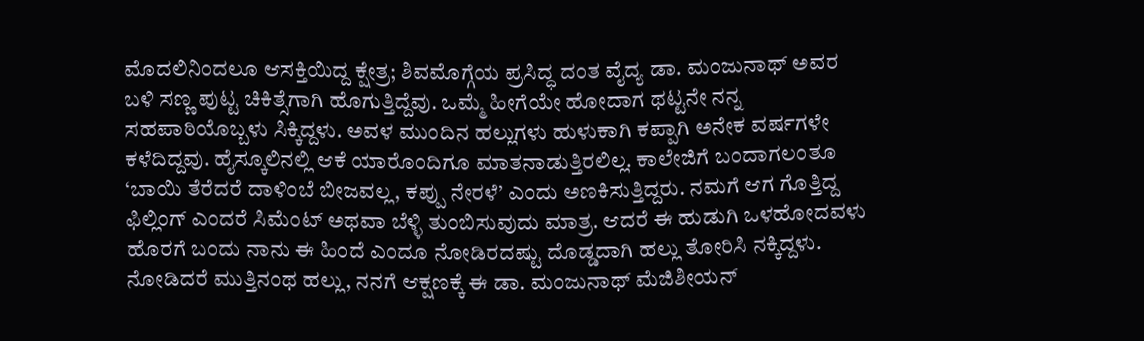ಮೊದಲಿನಿಂದಲೂ ಆಸಕ್ತಿಯಿದ್ದ ಕ್ಷೇತ್ರ; ಶಿವಮೊಗ್ಗೆಯ ಪ್ರಸಿದ್ಧ ದಂತ ವೈದ್ಯ ಡಾ. ಮಂಜುನಾಥ್ ಅವರ ಬಳಿ ಸಣ್ಣ ಪುಟ್ಟ ಚಿಕಿತ್ಸೆಗಾಗಿ ಹೊಗುತ್ತಿದ್ದೆವು. ಒಮ್ಮೆ ಹೀಗೆಯೇ ಹೋದಾಗ ಥಟ್ಟನೇ ನನ್ನ ಸಹಪಾಠಿಯೊಬ್ಬಳು ಸಿಕ್ಕಿದ್ದಳು. ಅವಳ ಮುಂದಿನ ಹಲ್ಲುಗಳು ಹುಳುಕಾಗಿ ಕಪ್ಪಾಗಿ ಅನೇಕ ವರ್ಷಗಳೇ ಕಳೆದಿದ್ದವು. ಹೈಸ್ಕೂಲಿನಲ್ಲಿ ಆಕೆ ಯಾರೊಂದಿಗೂ ಮಾತನಾಡುತ್ತಿರಲಿಲ್ಲ. ಕಾಲೇಜಿಗೆ ಬಂದಾಗಲಂತೂ ‘ಬಾಯಿ ತೆರೆದರೆ ದಾಳಿಂಬೆ ಬೀಜವಲ್ಲ, ಕಪ್ಪು ನೇರಳೆ’ ಎಂದು ಅಣಕಿಸುತ್ತಿದ್ದರು. ನಮಗೆ ಆಗ ಗೊತ್ತಿದ್ದ ಫಿಲ್ಲಿಂಗ್ ಎಂದರೆ ಸಿಮೆಂಟ್ ಅಥವಾ ಬೆಳ್ಳಿ ತುಂಬಿಸುವುದು ಮಾತ್ರ. ಆದರೆ ಈ ಹುಡುಗಿ ಒಳಹೋದವಳು ಹೊರಗೆ ಬಂದು ನಾನು ಈ ಹಿಂದೆ ಎಂದೂ ನೋಡಿರದಷ್ಟು ದೊಡ್ಡದಾಗಿ ಹಲ್ಲು ತೋರಿಸಿ ನಕ್ಕಿದ್ದಳು. ನೋಡಿದರೆ ಮುತ್ತಿನಂಥ ಹಲ್ಲು, ನನಗೆ ಆಕ್ಷಣಕ್ಕೆ ಈ ಡಾ. ಮಂಜುನಾಥ್ ಮೆಜಿಶೀಯನ್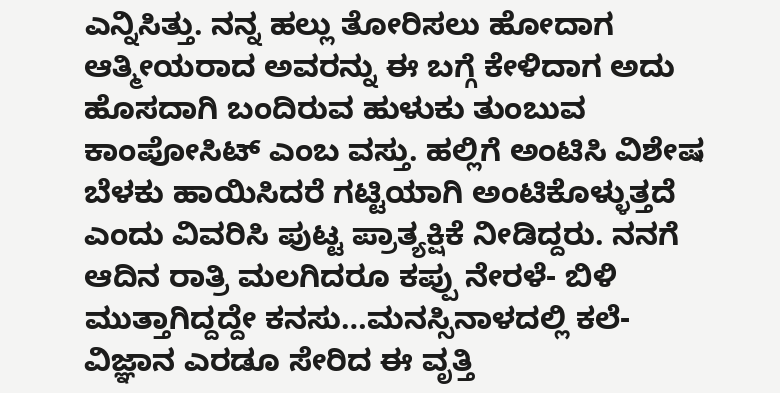ಎನ್ನಿಸಿತ್ತು. ನನ್ನ ಹಲ್ಲು ತೋರಿಸಲು ಹೋದಾಗ ಆತ್ಮೀಯರಾದ ಅವರನ್ನು ಈ ಬಗ್ಗೆ ಕೇಳಿದಾಗ ಅದು ಹೊಸದಾಗಿ ಬಂದಿರುವ ಹುಳುಕು ತುಂಬುವ ಕಾಂಪೋಸಿಟ್ ಎಂಬ ವಸ್ತು. ಹಲ್ಲಿಗೆ ಅಂಟಿಸಿ ವಿಶೇಷ ಬೆಳಕು ಹಾಯಿಸಿದರೆ ಗಟ್ಟಿಯಾಗಿ ಅಂಟಿಕೊಳ್ಳುತ್ತದೆ ಎಂದು ವಿವರಿಸಿ ಪುಟ್ಟ ಪ್ರಾತ್ಯಕ್ಷಿಕೆ ನೀಡಿದ್ದರು. ನನಗೆ ಆದಿನ ರಾತ್ರಿ ಮಲಗಿದರೂ ಕಪ್ಪು ನೇರಳೆ- ಬಿಳಿ ಮುತ್ತಾಗಿದ್ದದ್ದೇ ಕನಸು…ಮನಸ್ಸಿನಾಳದಲ್ಲಿ ಕಲೆ-ವಿಜ್ಞಾನ ಎರಡೂ ಸೇರಿದ ಈ ವೃತ್ತಿ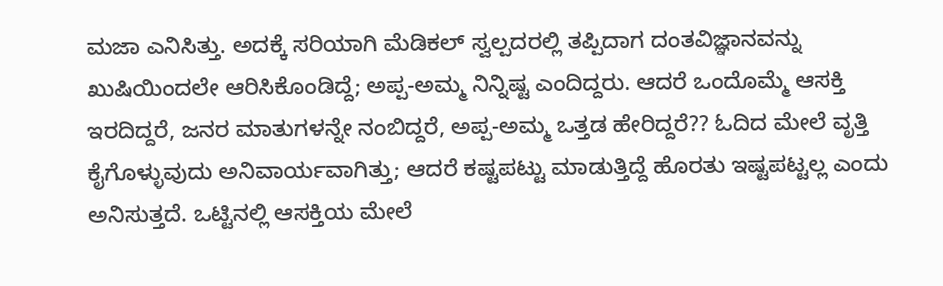ಮಜಾ ಎನಿಸಿತ್ತು. ಅದಕ್ಕೆ ಸರಿಯಾಗಿ ಮೆಡಿಕಲ್ ಸ್ವಲ್ಪದರಲ್ಲಿ ತಪ್ಪಿದಾಗ ದಂತವಿಜ್ಞಾನವನ್ನು ಖುಷಿಯಿಂದಲೇ ಆರಿಸಿಕೊಂಡಿದ್ದೆ; ಅಪ್ಪ-ಅಮ್ಮ ನಿನ್ನಿಷ್ಟ ಎಂದಿದ್ದರು. ಆದರೆ ಒಂದೊಮ್ಮೆ ಆಸಕ್ತಿ ಇರದಿದ್ದರೆ, ಜನರ ಮಾತುಗಳನ್ನೇ ನಂಬಿದ್ದರೆ, ಅಪ್ಪ-ಅಮ್ಮ ಒತ್ತಡ ಹೇರಿದ್ದರೆ?? ಓದಿದ ಮೇಲೆ ವೃತ್ತಿ ಕೈಗೊಳ್ಳುವುದು ಅನಿವಾರ್ಯವಾಗಿತ್ತು; ಆದರೆ ಕಷ್ಟಪಟ್ಟು ಮಾಡುತ್ತಿದ್ದೆ ಹೊರತು ಇಷ್ಟಪಟ್ಟಲ್ಲ ಎಂದು ಅನಿಸುತ್ತದೆ. ಒಟ್ಟಿನಲ್ಲಿ ಆಸಕ್ತಿಯ ಮೇಲೆ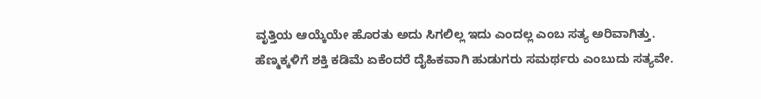ವೃತ್ತಿಯ ಆಯ್ಕೆಯೇ ಹೊರತು ಅದು ಸಿಗಲಿಲ್ಲ ಇದು ಎಂದಲ್ಲ ಎಂಬ ಸತ್ಯ ಅರಿವಾಗಿತ್ತು.
ಹೆಣ್ಮಕ್ಕಳಿಗೆ ಶಕ್ತಿ ಕಡಿಮೆ ಏಕೆಂದರೆ ದೈಹಿಕವಾಗಿ ಹುಡುಗರು ಸಮರ್ಥರು ಎಂಬುದು ಸತ್ಯವೇ.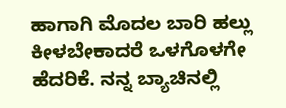ಹಾಗಾಗಿ ಮೊದಲ ಬಾರಿ ಹಲ್ಲು ಕೀಳಬೇಕಾದರೆ ಒಳಗೊಳಗೇ ಹೆದರಿಕೆ. ನನ್ನ ಬ್ಯಾಚಿನಲ್ಲಿ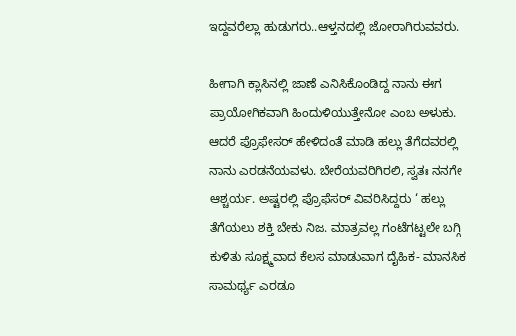ಇದ್ದವರೆಲ್ಲಾ ಹುಡುಗರು..ಆಳ್ತನದಲ್ಲಿ ಜೋರಾಗಿರುವವರು.

ಹೀಗಾಗಿ ಕ್ಲಾಸಿನಲ್ಲಿ ಜಾಣೆ ಎನಿಸಿಕೊಂಡಿದ್ದ ನಾನು ಈಗ ಪ್ರಾಯೋಗಿಕವಾಗಿ ಹಿಂದುಳಿಯುತ್ತೇನೋ ಎಂಬ ಅಳುಕು. ಆದರೆ ಪ್ರೊಫೇಸರ್ ಹೇಳಿದಂತೆ ಮಾಡಿ ಹಲ್ಲು ತೆಗೆದವರಲ್ಲಿ ನಾನು ಎರಡನೆಯವಳು. ಬೇರೆಯವರಿಗಿರಲಿ, ಸ್ವತಃ ನನಗೇ ಆಶ್ಚರ್ಯ. ಅಷ್ಟರಲ್ಲಿ ಪ್ರೊಫೆಸರ್ ವಿವರಿಸಿದ್ದರು ‘ ಹಲ್ಲು ತೆಗೆಯಲು ಶಕ್ತಿ ಬೇಕು ನಿಜ. ಮಾತ್ರವಲ್ಲ ಗಂಟೆಗಟ್ಟಲೇ ಬಗ್ಗಿ ಕುಳಿತು ಸೂಕ್ಷ್ಮವಾದ ಕೆಲಸ ಮಾಡುವಾಗ ದೈಹಿಕ- ಮಾನಸಿಕ ಸಾಮರ್ಥ್ಯ ಎರಡೂ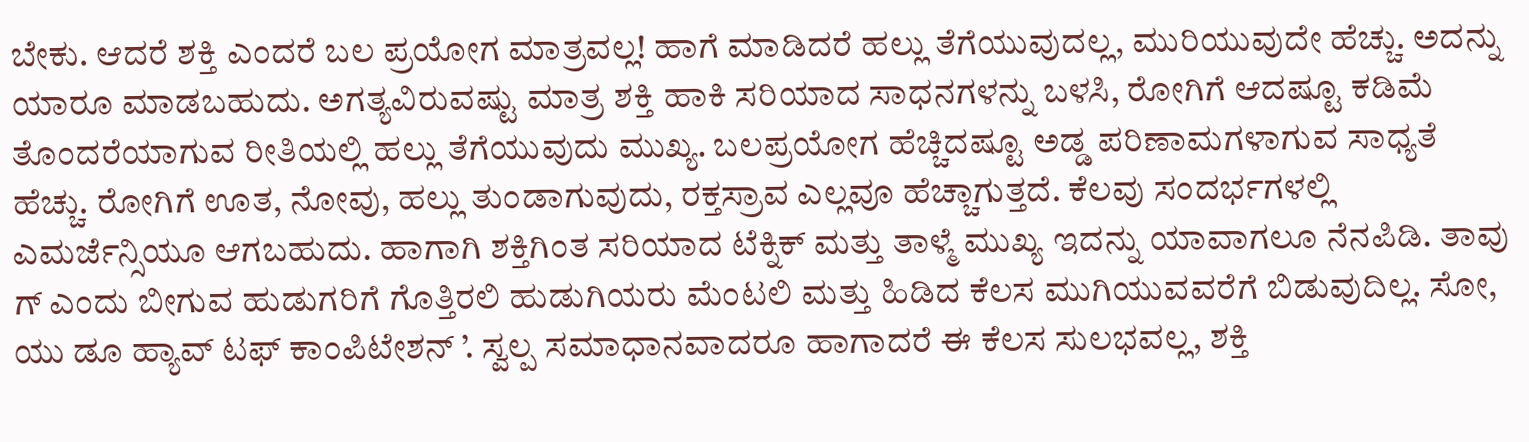ಬೇಕು. ಆದರೆ ಶಕ್ತಿ ಎಂದರೆ ಬಲ ಪ್ರಯೋಗ ಮಾತ್ರವಲ್ಲ! ಹಾಗೆ ಮಾಡಿದರೆ ಹಲ್ಲು ತೆಗೆಯುವುದಲ್ಲ, ಮುರಿಯುವುದೇ ಹೆಚ್ಚು. ಅದನ್ನು ಯಾರೂ ಮಾಡಬಹುದು. ಅಗತ್ಯವಿರುವಷ್ಟು ಮಾತ್ರ ಶಕ್ತಿ ಹಾಕಿ ಸರಿಯಾದ ಸಾಧನಗಳನ್ನು ಬಳಸಿ, ರೋಗಿಗೆ ಆದಷ್ಟೂ ಕಡಿಮೆ ತೊಂದರೆಯಾಗುವ ರೀತಿಯಲ್ಲಿ ಹಲ್ಲು ತೆಗೆಯುವುದು ಮುಖ್ಯ. ಬಲಪ್ರಯೋಗ ಹೆಚ್ಚಿದಷ್ಟೂ ಅಡ್ಡ ಪರಿಣಾಮಗಳಾಗುವ ಸಾಧ್ಯತೆ ಹೆಚ್ಚು. ರೋಗಿಗೆ ಊತ, ನೋವು, ಹಲ್ಲು ತುಂಡಾಗುವುದು, ರಕ್ತಸ್ರಾವ ಎಲ್ಲವೂ ಹೆಚ್ಚಾಗುತ್ತದೆ. ಕೆಲವು ಸಂದರ್ಭಗಳಲ್ಲಿ ಎಮರ್ಜೆನ್ಸಿಯೂ ಆಗಬಹುದು. ಹಾಗಾಗಿ ಶಕ್ತಿಗಿಂತ ಸರಿಯಾದ ಟೆಕ್ನಿಕ್ ಮತ್ತು ತಾಳ್ಮೆ ಮುಖ್ಯ ಇದನ್ನು ಯಾವಾಗಲೂ ನೆನಪಿಡಿ. ತಾವು ಗ್ ಎಂದು ಬೀಗುವ ಹುಡುಗರಿಗೆ ಗೊತ್ತಿರಲಿ ಹುಡುಗಿಯರು ಮೆಂಟಲಿ ಮತ್ತು ಹಿಡಿದ ಕೆಲಸ ಮುಗಿಯುವವರೆಗೆ ಬಿಡುವುದಿಲ್ಲ. ಸೋ, ಯು ಡೂ ಹ್ಯಾವ್ ಟಫ್ ಕಾಂಪಿಟೇಶನ್ ’. ಸ್ವಲ್ಪ ಸಮಾಧಾನವಾದರೂ ಹಾಗಾದರೆ ಈ ಕೆಲಸ ಸುಲಭವಲ್ಲ, ಶಕ್ತಿ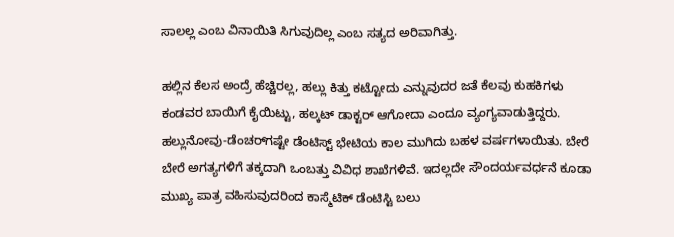ಸಾಲಲ್ಲ ಎಂಬ ವಿನಾಯಿತಿ ಸಿಗುವುದಿಲ್ಲ ಎಂಬ ಸತ್ಯದ ಅರಿವಾಗಿತ್ತು.

ಹಲ್ಲಿನ ಕೆಲಸ ಅಂದ್ರೆ ಹೆಚ್ಚಿರಲ್ಲ, ಹಲ್ಲು ಕಿತ್ತು ಕಟ್ಟೋದು ಎನ್ನುವುದರ ಜತೆ ಕೆಲವು ಕುಹಕಿಗಳು ಕಂಡವರ ಬಾಯಿಗೆ ಕೈಯಿಟ್ಟು, ಹಲ್ಕಟ್ ಡಾಕ್ಟರ್ ಆಗೋದಾ ಎಂದೂ ವ್ಯಂಗ್ಯವಾಡುತ್ತಿದ್ದರು. ಹಲ್ಲುನೋವು-ಡೆಂಚರ್‌ಗಷ್ಟೇ ಡೆಂಟಿಸ್ಟ್ ಭೇಟಿಯ ಕಾಲ ಮುಗಿದು ಬಹಳ ವರ್ಷಗಳಾಯಿತು. ಬೇರೆ ಬೇರೆ ಅಗತ್ಯಗಳಿಗೆ ತಕ್ಕದಾಗಿ ಒಂಬತ್ತು ವಿವಿಧ ಶಾಖೆಗಳಿವೆ. ಇದಲ್ಲದೇ ಸೌಂದರ್ಯವರ್ಧನೆ ಕೂಡಾ ಮುಖ್ಯ ಪಾತ್ರ ವಹಿಸುವುದರಿಂದ ಕಾಸ್ಮೆಟಿಕ್ ಡೆಂಟಿಸ್ಟಿ ಬಲು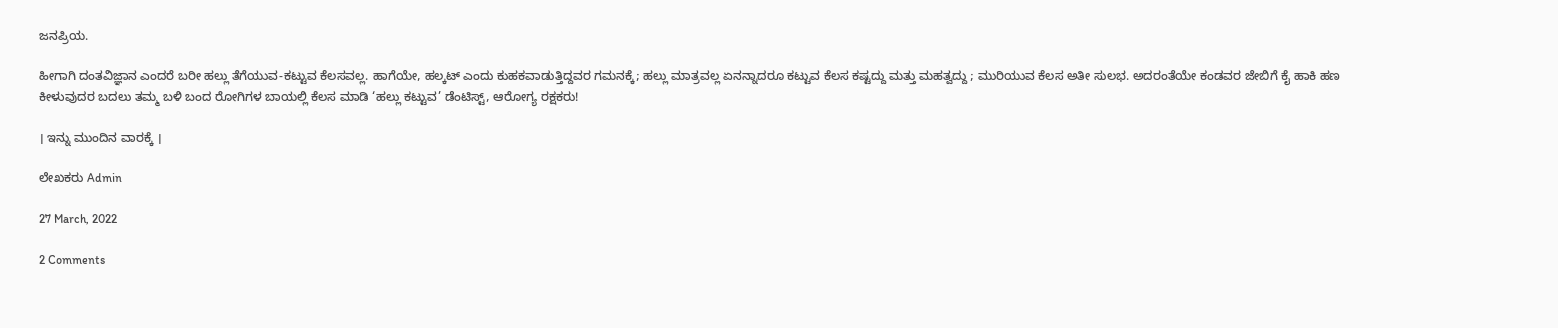ಜನಪ್ರಿಯ.

ಹೀಗಾಗಿ ದಂತವಿಜ್ಞಾನ ಎಂದರೆ ಬರೀ ಹಲ್ಲು ತೆಗೆಯುವ-ಕಟ್ಟುವ ಕೆಲಸವಲ್ಲ. ಹಾಗೆಯೇ, ಹಲ್ಕಟ್ ಎಂದು ಕುಹಕವಾಡುತ್ತಿದ್ದವರ ಗಮನಕ್ಕೆ; ಹಲ್ಲು ಮಾತ್ರವಲ್ಲ ಏನನ್ನಾದರೂ ಕಟ್ಟುವ ಕೆಲಸ ಕಷ್ಟದ್ದು ಮತ್ತು ಮಹತ್ವದ್ದು ; ಮುರಿಯುವ ಕೆಲಸ ಅತೀ ಸುಲಭ. ಅದರಂತೆಯೇ ಕಂಡವರ ಜೇಬಿಗೆ ಕೈ ಹಾಕಿ ಹಣ ಕೀಳುವುದರ ಬದಲು ತಮ್ಮ ಬಳಿ ಬಂದ ರೋಗಿಗಳ ಬಾಯಲ್ಲಿ ಕೆಲಸ ಮಾಡಿ ‘ಹಲ್ಲು ಕಟ್ಟುವ’ ಡೆಂಟಿಸ್ಟ್, ಆರೋಗ್ಯ ರಕ್ಷಕರು!

। ಇನ್ನು ಮುಂದಿನ ವಾರಕ್ಕೆ ।

ಲೇಖಕರು Admin

27 March, 2022

2 Comments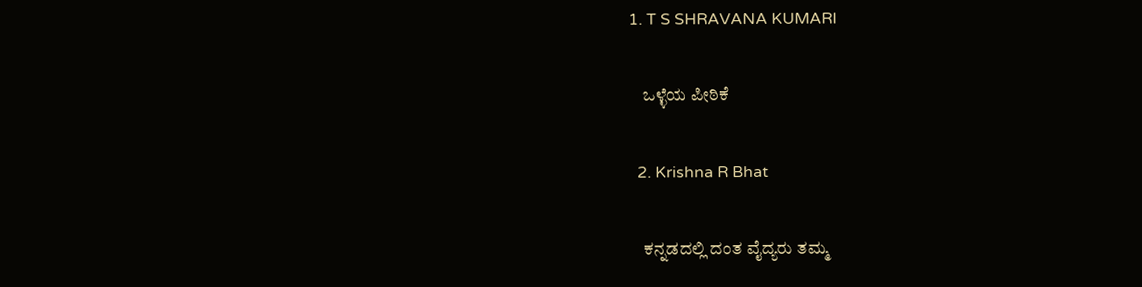1. T S SHRAVANA KUMARI

    ಒಳ್ಳೆಯ ಪೀಠಿಕೆ

  2. Krishna R Bhat

    ಕನ್ನಡದಲ್ಲಿ ದಂತ ವೈದ್ಯರು ತಮ್ಮ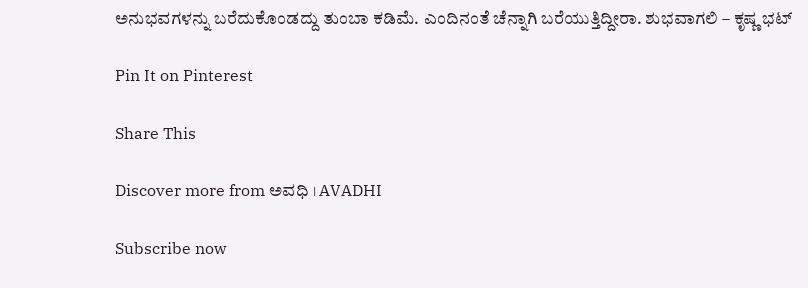ಅನುಭವಗಳನ್ನು ಬರೆದುಕೊಂಡದ್ದು ತುಂಬಾ ಕಡಿಮೆ. ಎಂದಿನಂತೆ ಚೆನ್ನಾಗಿ ಬರೆಯುತ್ತಿದ್ದೀರಾ. ಶುಭವಾಗಲಿ – ಕೃಷ್ಣ ಭಟ್

Pin It on Pinterest

Share This

Discover more from ಅವಧಿ । AVADHI

Subscribe now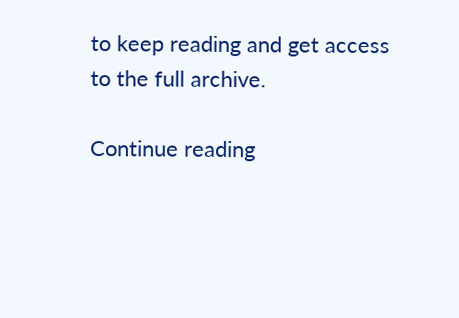to keep reading and get access to the full archive.

Continue reading